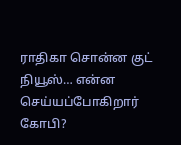ராதிகா சொன்ன குட் நியூஸ்… என்ன செய்யப்போகிறார் கோபி?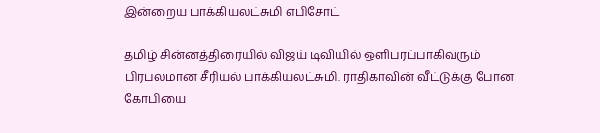இன்றைய பாக்கியலட்சுமி எபிசோட்

தமிழ் சின்னத்திரையில் விஜய் டிவியில் ஒளிபரப்பாகிவரும் பிரபலமான சீரியல் பாக்கியலட்சுமி. ராதிகாவின் வீட்டுக்கு போன கோபியை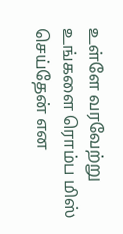உள்ளே வரவேற்று உங்களை ரொம்ப மிஸ் செய்தேன் என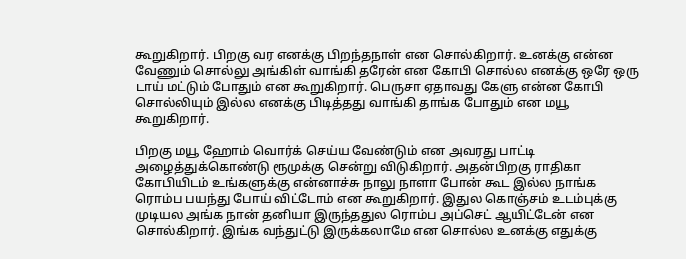கூறுகிறார். பிறகு வர எனக்கு பிறந்தநாள் என சொல்கிறார். உனக்கு என்ன வேணும் சொல்லு அங்கிள் வாங்கி தரேன் என கோபி சொல்ல எனக்கு ஒரே ஒரு டாய் மட்டும் போதும் என கூறுகிறார். பெருசா ஏதாவது கேளு என்ன கோபி சொல்லியும் இல்ல எனக்கு பிடித்தது வாங்கி தாங்க போதும் என மயூ கூறுகிறார்.

பிறகு மயூ ஹோம் வொர்க் செய்ய வேண்டும் என அவரது பாட்டி அழைத்துக்கொண்டு ரூமுக்கு சென்று விடுகிறார். அதன்பிறகு ராதிகா கோபியிடம் உங்களுக்கு என்னாச்சு நாலு நாளா போன் கூட இல்ல நாங்க ரொம்ப பயந்து போய் விட்டோம் என கூறுகிறார். இதுல கொஞ்சம் உடம்புக்கு முடியல அங்க நான் தனியா இருந்ததுல ரொம்ப அப்செட் ஆயிட்டேன் என சொல்கிறார். இங்க வந்துட்டு இருக்கலாமே என சொல்ல உனக்கு எதுக்கு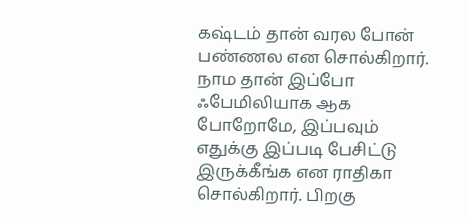கஷ்டம் தான் வரல போன் பண்ணல என சொல்கிறார். நாம தான் இப்போ ஃபேமிலியாக ஆக போறோமே, இப்பவும் எதுக்கு இப்படி பேசிட்டு இருக்கீங்க என ராதிகா சொல்கிறார். பிறகு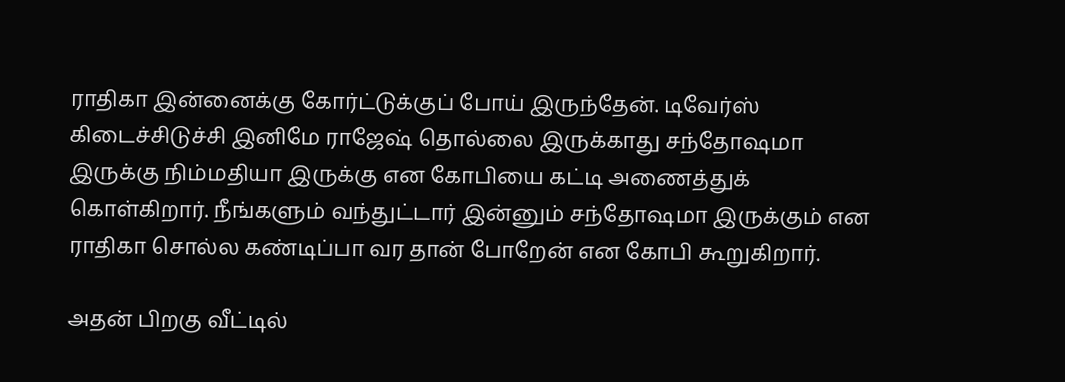ராதிகா இன்னைக்கு கோர்ட்டுக்குப் போய் இருந்தேன். டிவேர்ஸ் கிடைச்சிடுச்சி இனிமே ராஜேஷ் தொல்லை இருக்காது சந்தோஷமா இருக்கு நிம்மதியா இருக்கு என கோபியை கட்டி அணைத்துக் கொள்கிறார். நீங்களும் வந்துட்டார் இன்னும் சந்தோஷமா இருக்கும் என ராதிகா சொல்ல கண்டிப்பா வர தான் போறேன் என கோபி கூறுகிறார்.

அதன் பிறகு வீட்டில்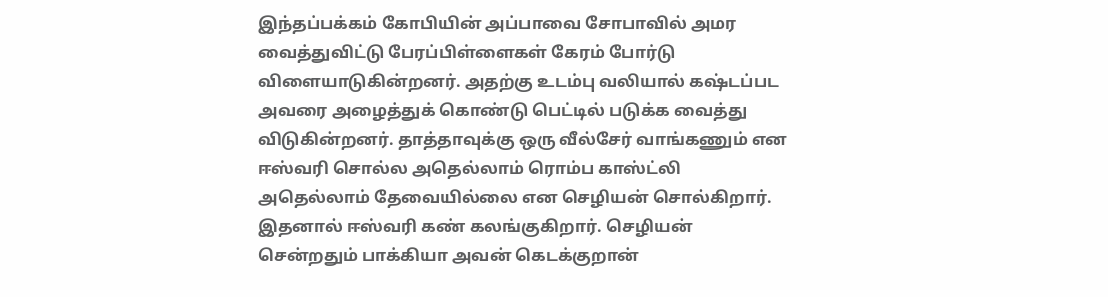இந்தப்பக்கம் கோபியின் அப்பாவை சோபாவில் அமர வைத்துவிட்டு பேரப்பிள்ளைகள் கேரம் போர்டு விளையாடுகின்றனர். அதற்கு உடம்பு வலியால் கஷ்டப்பட அவரை அழைத்துக் கொண்டு பெட்டில் படுக்க வைத்து விடுகின்றனர். தாத்தாவுக்கு ஒரு வீல்சேர் வாங்கணும் என ஈஸ்வரி சொல்ல அதெல்லாம் ரொம்ப காஸ்ட்லி அதெல்லாம் தேவையில்லை என செழியன் சொல்கிறார். இதனால் ஈஸ்வரி கண் கலங்குகிறார். செழியன் சென்றதும் பாக்கியா அவன் கெடக்குறான்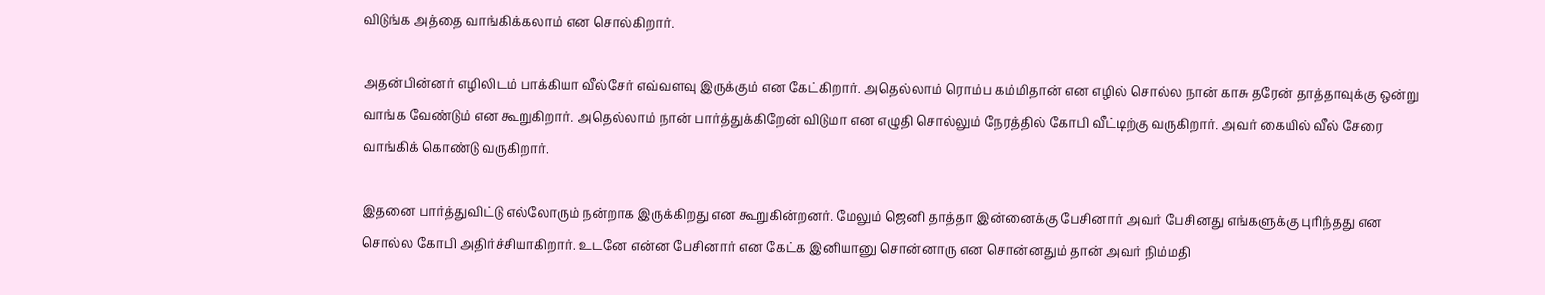விடுங்க அத்தை வாங்கிக்கலாம் என சொல்கிறார்.

அதன்பின்னர் எழிலிடம் பாக்கியா வீல்சேர் எவ்வளவு இருக்கும் என கேட்கிறார். அதெல்லாம் ரொம்ப கம்மிதான் என எழில் சொல்ல நான் காசு தரேன் தாத்தாவுக்கு ஒன்று வாங்க வேண்டும் என கூறுகிறார். அதெல்லாம் நான் பார்த்துக்கிறேன் விடுமா என எழுதி சொல்லும் நேரத்தில் கோபி வீட்டிற்கு வருகிறார். அவர் கையில் வீல் சேரை வாங்கிக் கொண்டு வருகிறார்.

இதனை பார்த்துவிட்டு எல்லோரும் நன்றாக இருக்கிறது என கூறுகின்றனர். மேலும் ஜெனி தாத்தா இன்னைக்கு பேசினார் அவர் பேசினது எங்களுக்கு புரிந்தது என சொல்ல கோபி அதிர்ச்சியாகிறார். உடனே என்ன பேசினார் என கேட்க இனியானு சொன்னாரு என சொன்னதும் தான் அவர் நிம்மதி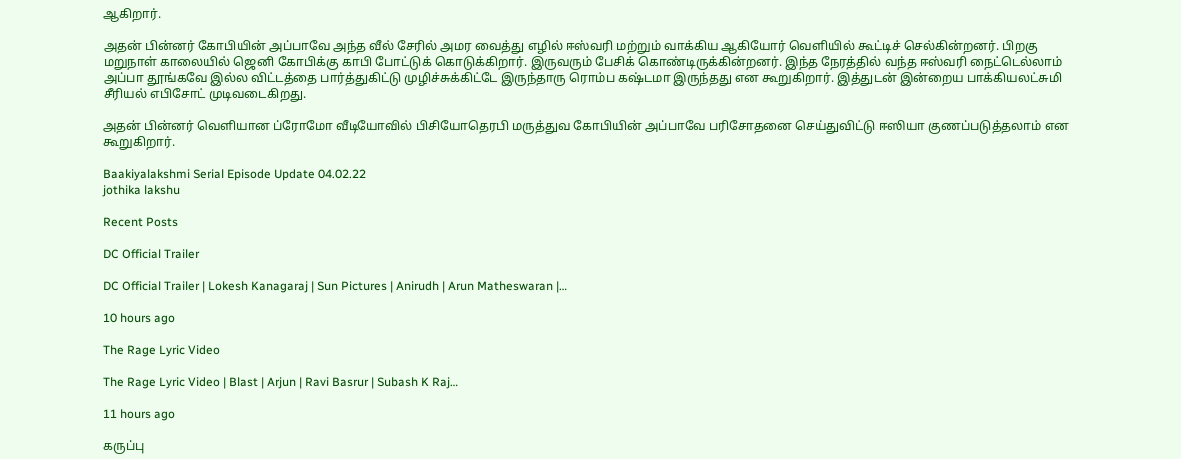ஆகிறார்.

அதன் பின்னர் கோபியின் அப்பாவே அந்த வீல் சேரில் அமர வைத்து எழில் ஈஸ்வரி மற்றும் வாக்கிய ஆகியோர் வெளியில் கூட்டிச் செல்கின்றனர். பிறகு மறுநாள் காலையில் ஜெனி கோபிக்கு காபி போட்டுக் கொடுக்கிறார். இருவரும் பேசிக் கொண்டிருக்கின்றனர். இந்த நேரத்தில் வந்த ஈஸ்வரி நைட்டெல்லாம் அப்பா தூங்கவே இல்ல விட்டத்தை பார்த்துகிட்டு முழிச்சுக்கிட்டே இருந்தாரு ரொம்ப கஷ்டமா இருந்தது என கூறுகிறார். இத்துடன் இன்றைய பாக்கியலட்சுமி சீரியல் எபிசோட் முடிவடைகிறது.

அதன் பின்னர் வெளியான ப்ரோமோ வீடியோவில் பிசியோதெரபி மருத்துவ கோபியின் அப்பாவே பரிசோதனை செய்துவிட்டு ஈஸியா குணப்படுத்தலாம் என கூறுகிறார்.

Baakiyalakshmi Serial Episode Update 04.02.22
jothika lakshu

Recent Posts

DC Official Trailer

DC Official Trailer | Lokesh Kanagaraj | Sun Pictures | Anirudh | Arun Matheswaran |…

10 hours ago

The Rage Lyric Video

The Rage Lyric Video | Blast | Arjun | Ravi Basrur | Subash K Raj…

11 hours ago

கருப்பு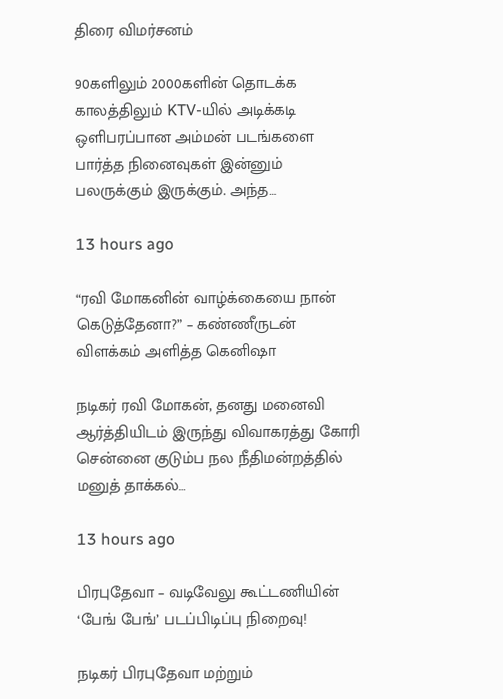திரை விமர்சனம்

90களிலும் 2000களின் தொடக்க காலத்திலும் KTV-யில் அடிக்கடி ஒளிபரப்பான அம்மன் படங்களை பார்த்த நினைவுகள் இன்னும் பலருக்கும் இருக்கும். அந்த…

13 hours ago

“ரவி மோகனின் வாழ்க்கையை நான் கெடுத்தேனா?” – கண்ணீருடன் விளக்கம் அளித்த கெனிஷா

நடிகர் ரவி மோகன், தனது மனைவி ஆர்த்தியிடம் இருந்து விவாகரத்து கோரி சென்னை குடும்ப நல நீதிமன்றத்தில் மனுத் தாக்கல்…

13 hours ago

பிரபுதேவா – வடிவேலு கூட்டணியின் ‘பேங் பேங்’ படப்பிடிப்பு நிறைவு!

நடிகர் பிரபுதேவா மற்றும்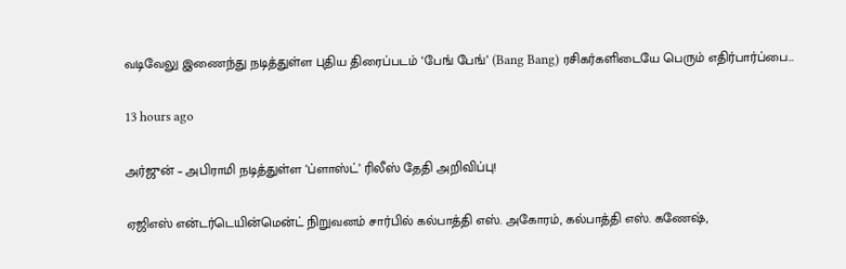வடிவேலு இணைந்து நடித்துள்ள புதிய திரைப்படம் ‘பேங் பேங்’ (Bang Bang) ரசிகர்களிடையே பெரும் எதிர்பார்ப்பை…

13 hours ago

அர்ஜுன் – அபிராமி நடித்துள்ள ‘ப்ளாஸ்ட்’ ரிலீஸ் தேதி அறிவிப்பு!

ஏஜிஎஸ் என்டர்டெயின்மென்ட் நிறுவனம் சார்பில் கல்பாத்தி எஸ். அகோரம், கல்பாத்தி எஸ். கணேஷ்,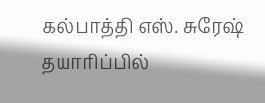கல்பாத்தி எஸ். சுரேஷ் தயாரிப்பில்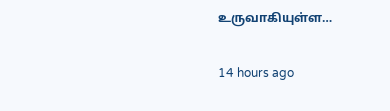உருவாகியுள்ள…

14 hours ago